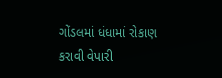ગોંડલમાં ધંધામાં રોકાણ કરાવી વેપારી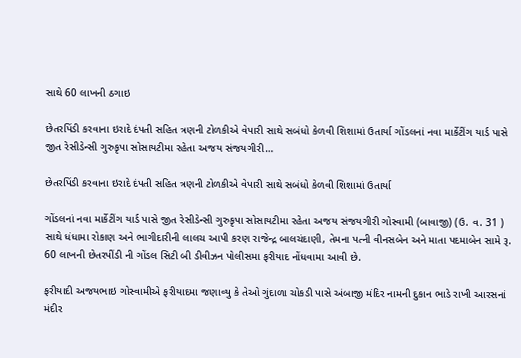સાથે 60 લાખની ઠગાઇ

છેતરપિંડી કરવાના ઇરાદે દંપતી સહિત ત્રણની ટોળકીએ વેપારી સાથે સબંધો કેળવી શિશામાં ઉતાર્યા ગોંડલનાં નવા માર્કેટીંગ યાર્ડ પાસે જીત રેસીડેન્સી ગુરુકૃપા સોસાયટીમા રહેતા અજય સંજયગીરી…

છેતરપિંડી કરવાના ઇરાદે દંપતી સહિત ત્રણની ટોળકીએ વેપારી સાથે સબંધો કેળવી શિશામાં ઉતાર્યા

ગોંડલનાં નવા માર્કેટીંગ યાર્ડ પાસે જીત રેસીડેન્સી ગુરુકૃપા સોસાયટીમા રહેતા અજય સંજયગીરી ગોસ્વામી (બાવાજી) (ઉ. વ. 31 ) સાથે ધંધામા રોકાણ અને ભાગીદારીની લાલચ આપી કરણ રાજેન્દ્ર બાલચંદાણી, તેમના પત્ની વીનસબેન અને માતા પદમાબેન સામે રૂ. 60 લાખની છેતરપીંડી ની ગોંડલ સિટી બી ડીવીઝન પોલીસમા ફરીયાદ નોંધવામા આવી છે.

ફરીયાદી અજયભાઇ ગોસ્વામીએ ફરીયાદમા જણાવ્યુ કે તેઓ ગુંદાળા ચોકડી પાસે અંબાજી મંદિર નામની દુકાન ભાડે રાખી આરસનાં મંદીર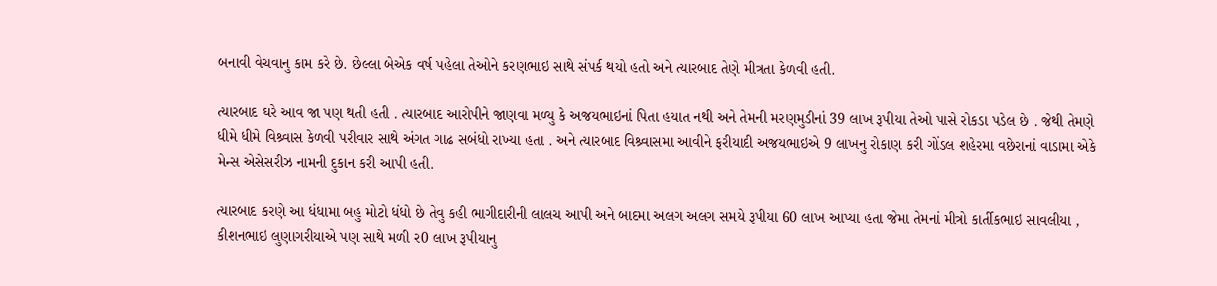બનાવી વેચવાનુ કામ કરે છે. છેલ્લા બેએક વર્ષ પહેલા તેઓને કરણભાઇ સાથે સંપર્ક થયો હતો અને ત્યારબાદ તેણે મીત્રતા કેળવી હતી.

ત્યારબાદ ઘરે આવ જા પણ થતી હતી . ત્યારબાદ આરોપીને જાણવા મળ્યુ કે અજયભાઇનાં પિતા હયાત નથી અને તેમની મરણમુડીનાં 39 લાખ રૂપીયા તેઓ પાસે રોકડા પડેલ છે . જેથી તેમણે ધીમે ધીમે વિશ્ર્વાસ કેળવી પરીવાર સાથે અંગત ગાઢ સબંધો રાખ્યા હતા . અને ત્યારબાદ વિશ્ર્વાસમા આવીને ફરીયાદી અજયભાઇએ 9 લાખનુ રોકાણ કરી ગોંડલ શહેરમા વછેરાનાં વાડામા એકે મેન્સ એસેસરીઝ નામની દુકાન કરી આપી હતી.

ત્યારબાદ કરણે આ ધંધામા બહુ મોટો ધંધો છે તેવુ કહી ભાગીદારીની લાલચ આપી અને બાદમા અલગ અલગ સમયે રૂપીયા 60 લાખ આપ્યા હતા જેમા તેમનાં મીત્રો કાર્તીકભાઇ સાવલીયા , કીશનભાઇ લુણાગરીયાએ પણ સાથે મળી ર0 લાખ રૂપીયાનુ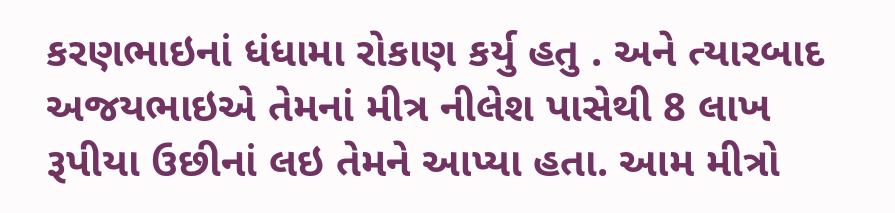કરણભાઇનાં ધંધામા રોકાણ કર્યુ હતુ . અને ત્યારબાદ અજયભાઇએ તેમનાં મીત્ર નીલેશ પાસેથી 8 લાખ રૂપીયા ઉછીનાં લઇ તેમને આપ્યા હતા. આમ મીત્રો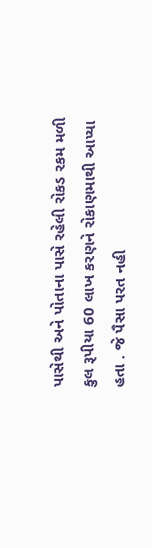પાસેથી અને પોતાના પાસે રહેલી રોકડ રકમ મળી કુલ રૂપીયા 60 લાખ કરણને રોકાણમાથી આપ્યા હતા . જે પૈસા પરત નહી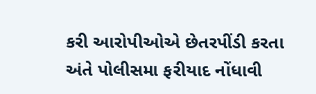કરી આરોપીઓએ છેતરપીંડી કરતા અંતે પોલીસમા ફરીયાદ નોંધાવી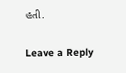હતી.

Leave a Reply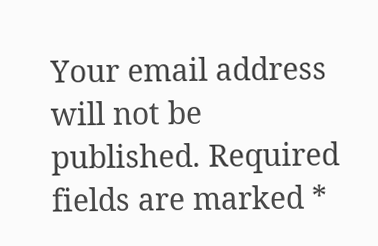Your email address will not be published. Required fields are marked *